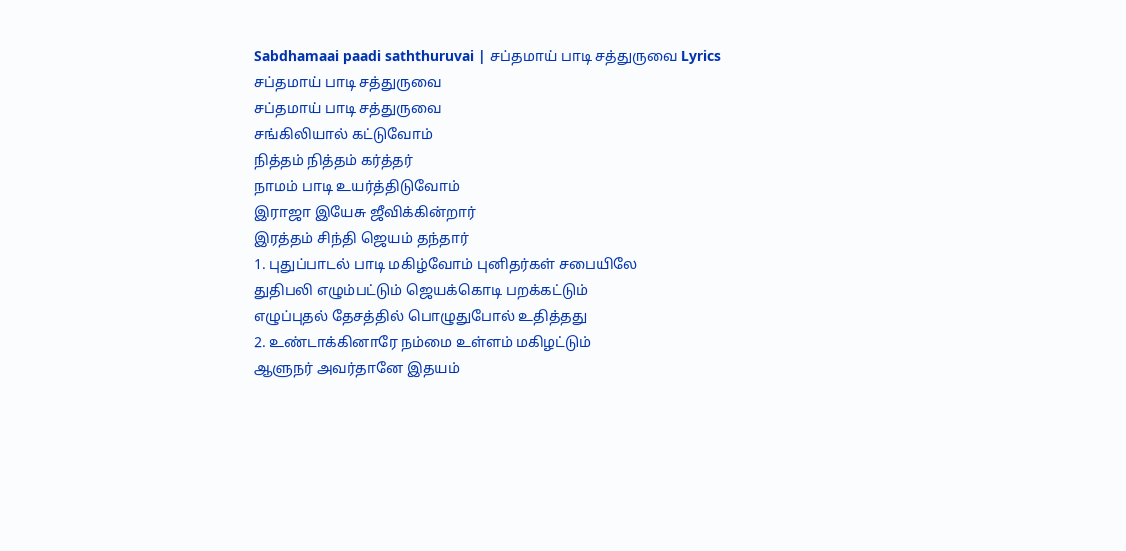Sabdhamaai paadi saththuruvai | சப்தமாய் பாடி சத்துருவை Lyrics
சப்தமாய் பாடி சத்துருவை
சப்தமாய் பாடி சத்துருவை
சங்கிலியால் கட்டுவோம்
நித்தம் நித்தம் கர்த்தர்
நாமம் பாடி உயர்த்திடுவோம்
இராஜா இயேசு ஜீவிக்கின்றார்
இரத்தம் சிந்தி ஜெயம் தந்தார்
1. புதுப்பாடல் பாடி மகிழ்வோம் புனிதர்கள் சபையிலே
துதிபலி எழும்பட்டும் ஜெயக்கொடி பறக்கட்டும்
எழுப்புதல் தேசத்தில் பொழுதுபோல் உதித்தது
2. உண்டாக்கினாரே நம்மை உள்ளம் மகிழட்டும்
ஆளுநர் அவர்தானே இதயம்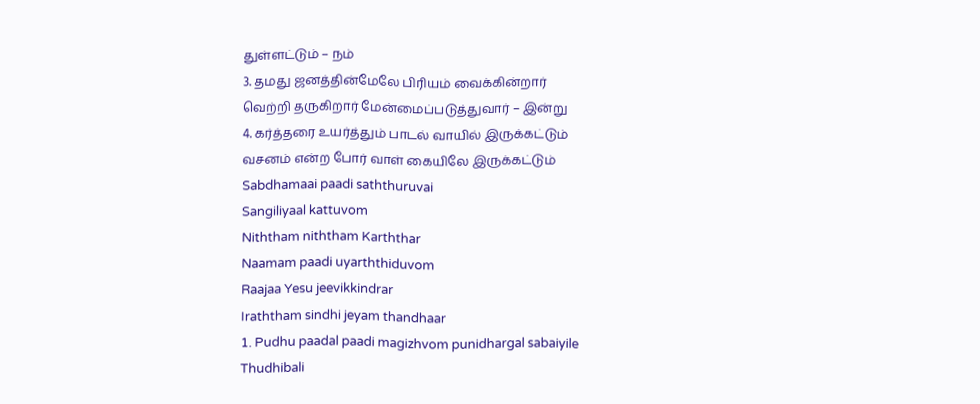துள்ளட்டும் – நம்
3. தமது ஜனத்தின்மேலே பிரியம் வைக்கின்றார்
வெற்றி தருகிறார் மேன்மைப்படுத்துவார் – இன்று
4. கர்த்தரை உயர்த்தும் பாடல் வாயில் இருக்கட்டும்
வசனம் என்ற போர் வாள் கையிலே இருக்கட்டும்
Sabdhamaai paadi saththuruvai
Sangiliyaal kattuvom
Niththam niththam Karththar
Naamam paadi uyarththiduvom
Raajaa Yesu jeevikkindrar
Iraththam sindhi jeyam thandhaar
1. Pudhu paadal paadi magizhvom punidhargal sabaiyile
Thudhibali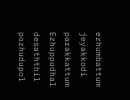ezhumbattum jeyakkodi parakkattum
Ezhuppudhal desaththil pozhudupol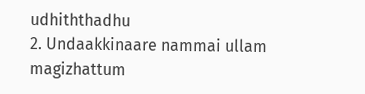udhiththadhu
2. Undaakkinaare nammai ullam magizhattum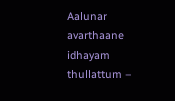Aalunar avarthaane idhayam thullattum –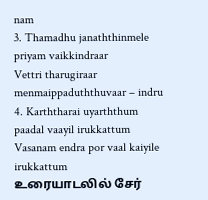nam
3. Thamadhu janaththinmele priyam vaikkindraar
Vettri tharugiraar menmaippaduththuvaar – indru
4. Karththarai uyarththum paadal vaayil irukkattum
Vasanam endra por vaal kaiyile irukkattum
உரையாடலில் சேர்